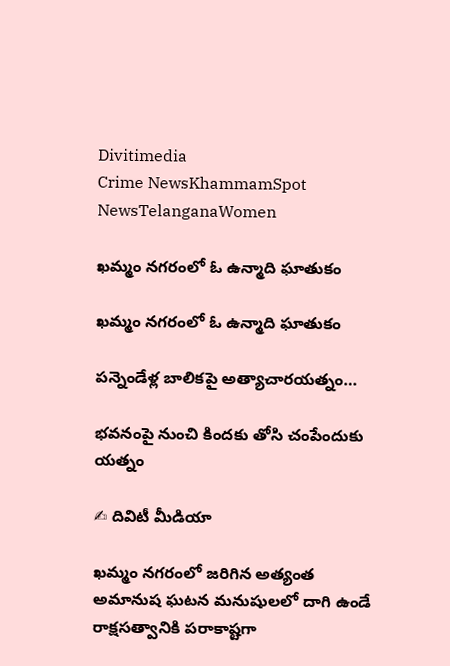Divitimedia
Crime NewsKhammamSpot NewsTelanganaWomen

ఖమ్మం నగరంలో ఓ ఉన్మాది ఘాతుకం

ఖమ్మం నగరంలో ఓ ఉన్మాది ఘాతుకం

పన్నెండేళ్ల బాలికపై అత్యాచారయత్నం…

భవనంపై నుంచి కిందకు తోసి చంపేందుకు యత్నం

✍ దివిటీ మీడియా

ఖమ్మం నగరంలో జరిగిన అత్యంత అమానుష ఘటన మనుషులలో దాగి ఉండే రాక్షసత్వానికి పరాకాష్టగా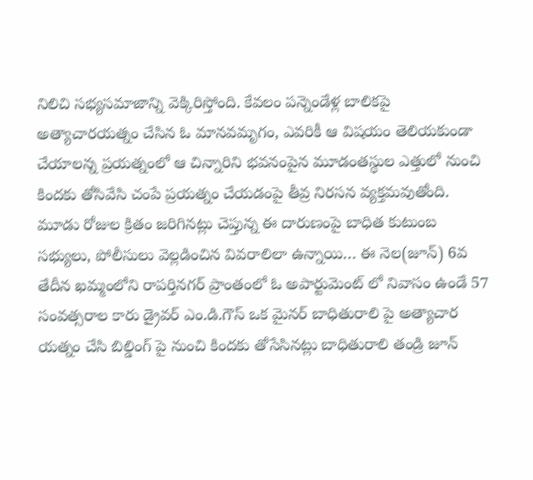నిలిచి సభ్యసమాజాన్ని వెక్కిరిస్తోంది. కేవలం పన్నెండేళ్ల బాలికపై అత్యాచారయత్నం చేసిన ఓ మానవమృగం, ఎవరికీ ఆ విషయం తెలియకుండా చేయాలన్న ప్రయత్నంలో ఆ చిన్నారిని భవనంపైన మూడంతస్థుల ఎత్తులో నుంచి కిందకు తోసివేసి చంపే ప్రయత్నం చేయడంపై తీవ్ర నిరసన వ్యక్తమవుతోంది. మూడు రోజుల క్రితం జరిగినట్లు చెప్తున్న ఈ దారుణంపై బాధిత కుటుంబ సభ్యులు, పోలీసులు వెల్లడించిన వివరాలిలా ఉన్నాయి… ఈ నెల(జూన్) 6వ తేదీన ఖమ్మంలోని రాపర్తినగర్ ప్రాంతంలో ఓ అపార్టుమెంట్ లో నివాసం ఉండే 57 సంవత్సరాల కారు డ్రైవర్ ఎం.డి.గౌస్ ఒక మైనర్ బాధితురాలి పై అత్యాచార యత్నం చేసి బిల్డింగ్ పై నుంచి కిందకు తోసేసినట్లు బాధితురాలి తండ్రి జూన్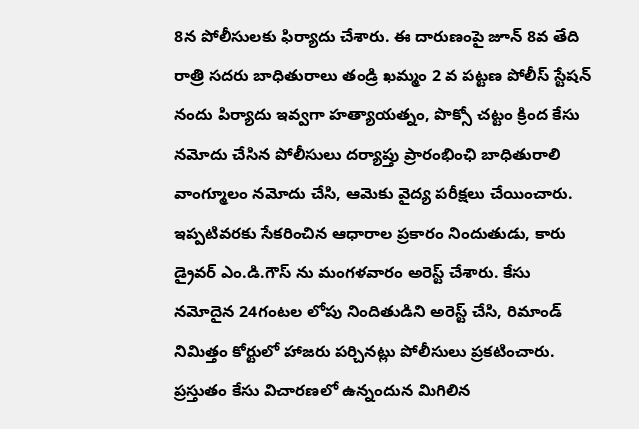8న పోలీసులకు ఫిర్యాదు చేశారు. ఈ దారుణంపై జూన్ 8వ తేది రాత్రి సదరు బాధితురాలు తండ్రి ఖమ్మం 2 వ పట్టణ పోలీస్ స్టేషన్ నందు పిర్యాదు ఇవ్వగా హత్యాయత్నం, పొక్సో చట్టం క్రింద కేసు నమోదు చేసిన పోలీసులు దర్యాప్తు ప్రారంభింఛి బాధితురాలి వాంగ్మూలం నమోదు చేసి, ఆమెకు వైద్య పరీక్షలు చేయించారు. ఇప్పటివరకు సేకరించిన ఆధారాల ప్రకారం నిందుతుడు, కారు డ్రైవర్ ఎం.డి.గౌస్ ను మంగళవారం అరెస్ట్ చేశారు. కేసు నమోదైన 24గంటల లోపు నిందితుడిని అరెస్ట్ చేసి, రిమాండ్ నిమిత్తం కోర్టులో హాజరు పర్చినట్లు పోలీసులు ప్రకటించారు. ప్రస్తుతం కేసు విచారణలో ఉన్నందున మిగిలిన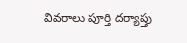వివరాలు పూర్తి దర్యాప్తు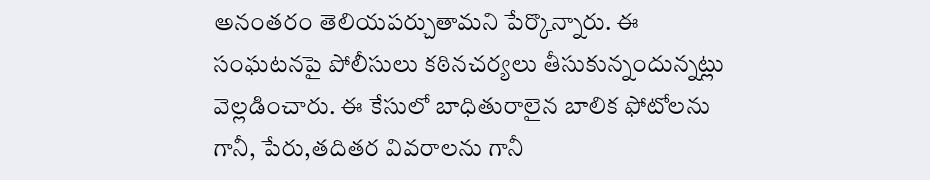అనంతరం తెలియపర్చుతామని పేర్కొన్నారు. ఈ సంఘటనపై పోలీసులు కఠినచర్యలు తీసుకున్నందున్నట్లు వెల్లడించారు. ఈ కేసులో బాధితురాలైన బాలిక ఫోటోలను గానీ, పేరు,తదితర వివరాలను గానీ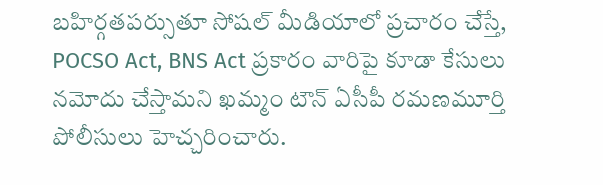బహిర్గతపర్సుతూ సోషల్ మీడియాలో ప్రచారం చేస్తే, POCSO Act, BNS Act ప్రకారం వారిపై కూడా కేసులు నమోదు చేస్తామని ఖమ్మం టౌన్ ఏసీపీ రమణమూర్తి పోలీసులు హెచ్చరించారు.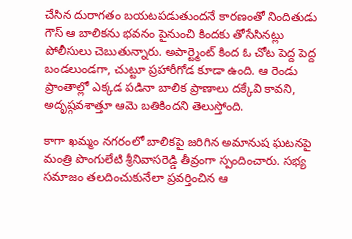చేసిన దురాగతం బయటపడుతుందనే కారణంతో నిందితుడు గౌస్ ఆ బాలికను భవనం పైనుంచి కిందకు తోసేసినట్లు పోలీసులు చెబుతున్నారు. అపార్ట్మెంట్ కింద ఓ చోట పెద్ద పెద్ద బండలుండగా, చుట్టూ ప్రహారీగోడ కూడా ఉంది. ఆ రెండు ప్రాంతాల్లో ఎక్కడ పడినా బాలిక ప్రాణాలు దక్కేవి కావని, అదృష్గవశాత్తూ ఆమె బతికిందని తెలుస్తోంది.

కాగా ఖమ్మం నగరంలో బాలికపై జరిగిన అమానుష ఘటనపై మంత్రి పొంగులేటి శ్రీనివాసరెడ్డి తీవ్రంగా స్పందించారు. సభ్య సమాజం తలదించుకునేలా ప్రవర్తించిన ఆ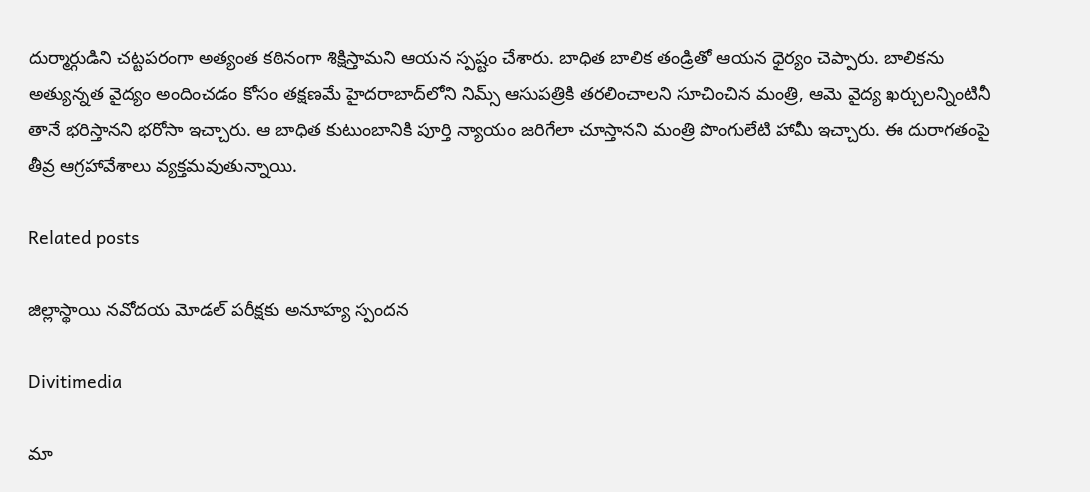దుర్మార్గుడిని చట్టపరంగా అత్యంత కఠినంగా శిక్షిస్తామని ఆయన స్పష్టం చేశారు. బాధిత బాలిక తండ్రితో ఆయన ధైర్యం చెప్పారు. బాలికను అత్యున్నత వైద్యం అందించడం కోసం తక్షణమే హైదరాబాద్‌లోని నిమ్స్ ఆసుపత్రికి తరలించాలని సూచించిన మంత్రి, ఆమె వైద్య ఖర్చులన్నింటినీ తానే భరిస్తానని భరోసా ఇచ్చారు. ఆ బాధిత కుటుంబానికి పూర్తి న్యాయం జరిగేలా చూస్తానని మంత్రి పొంగులేటి హామీ ఇచ్చారు. ఈ దురాగతంపై తీవ్ర ఆగ్రహావేశాలు వ్యక్తమవుతున్నాయి.

Related posts

జిల్లాస్థాయి నవోదయ మోడల్ పరీక్షకు అనూహ్య స్పందన

Divitimedia

మా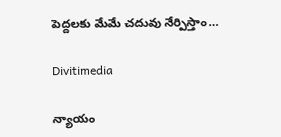పెద్దలకు మేమే చదువు నేర్పిస్తాం…

Divitimedia

న్యాయం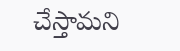చేస్తామని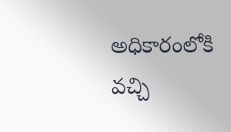అధికారంలోకి వచ్చి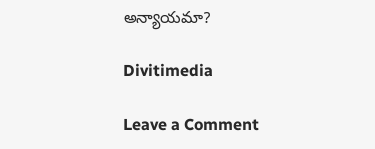అన్యాయమా?

Divitimedia

Leave a Comment